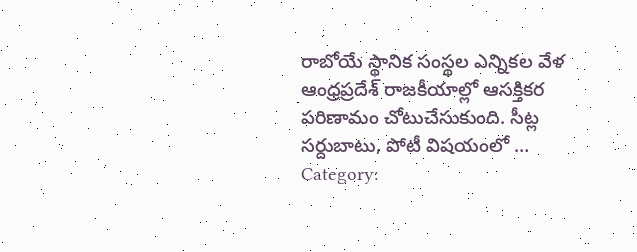రాబోయే స్థానిక సంస్థల ఎన్నికల వేళ ఆంధ్రప్రదేశ్ రాజకీయాల్లో ఆసక్తికర పరిణామం చోటుచేసుకుంది. సీట్ల సర్దుబాటు, పోటీ విషయంలో …
Category: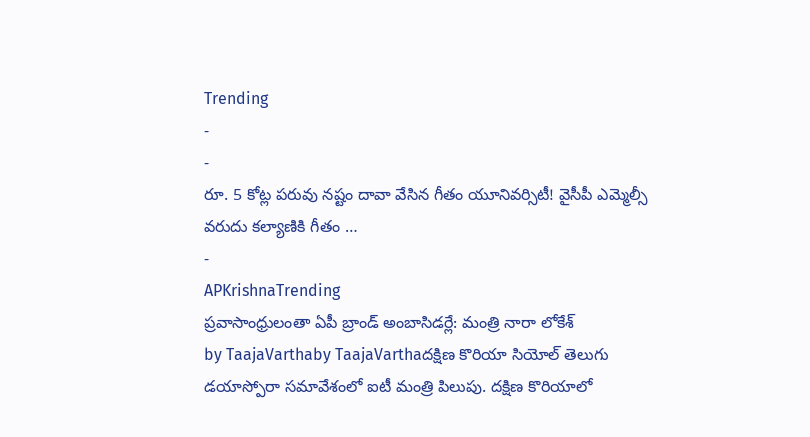Trending
-
-
రూ. 5 కోట్ల పరువు నష్టం దావా వేసిన గీతం యూనివర్సిటీ! వైసీపీ ఎమ్మెల్సీ వరుదు కల్యాణికి గీతం …
-
APKrishnaTrending
ప్రవాసాంధ్రులంతా ఏపీ బ్రాండ్ అంబాసిడర్లే: మంత్రి నారా లోకేశ్
by TaajaVarthaby TaajaVarthaదక్షిణ కొరియా సియోల్ తెలుగు డయాస్పోరా సమావేశంలో ఐటీ మంత్రి పిలుపు. దక్షిణ కొరియాలో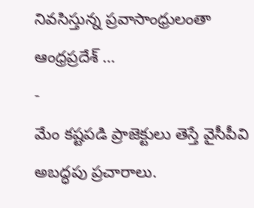నివసిస్తున్న ప్రవాసాంధ్రులంతా ఆంధ్రప్రదేశ్ …
-
మేం కష్టపడి ప్రాజెక్టులు తెస్తే వైసీపీవి అబద్ధపు ప్రచారాలు.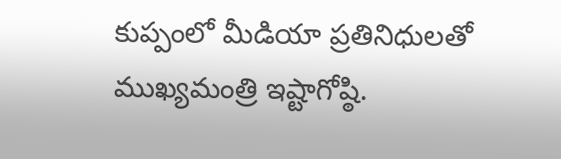కుప్పంలో మీడియా ప్రతినిధులతో ముఖ్యమంత్రి ఇష్టాగోష్ఠి.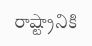రాష్ట్రానికి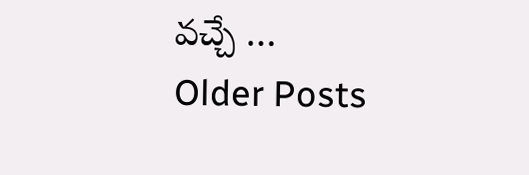వచ్చే …
Older Posts